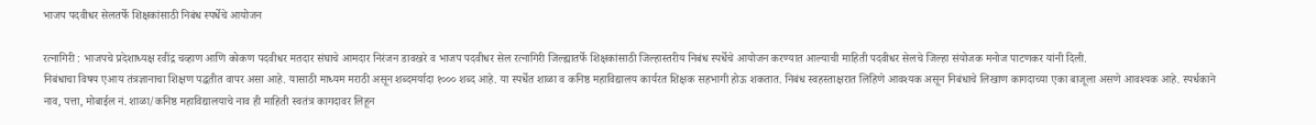भाजप पदवीधर सेलतर्फे शिक्षकांसाठी निबंध स्पर्धेचे आयोजन

रत्नागिरी : भाजपचे प्रदेशाध्यक्ष रवींद्र चव्हाण आणि कोकण पदवीधर मतदार संघाचे आमदार निरंजन डावखरे व भाजप पदवीधर सेल रत्नागिरी जिल्ह्यातर्फे शिक्षकांसाठी जिल्हास्तरीय निबंध स्पर्धेचे आयोजन करण्यात आल्याची माहिती पदवीधर सेलचे जिल्हा संयोजक मनोज पाटणकर यांनी दिली.
निबंधाचा विषय एआय तंत्रज्ञानाचा शिक्षण पद्धतीत वापर असा आहे. यासाठी माध्यम मराठी असून शब्दमर्यादा १००० शब्द आहे. या स्पर्धेत शाळा व कनिष्ठ महाविद्यालय कार्यरत शिक्षक सहभागी होऊ शकतात. निबंध स्वहस्ताक्षरात लिहिणे आवश्यक असून निबंधाचे लिखाण कागदाच्या एका बाजूला असणे आवश्यक आहे. स्पर्धकाने नाव, पत्ता, मोबाईल नं. शाळा/कनिष्ठ महाविद्यालयाचे नाव ही माहिती स्वतंत्र कागदावर लिहून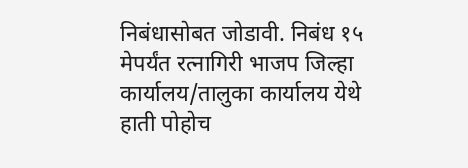निबंधासोबत जोडावी. निबंध १५ मेपर्यंत रत्नागिरी भाजप जिल्हा कार्यालय/तालुका कार्यालय येथे हाती पोहोच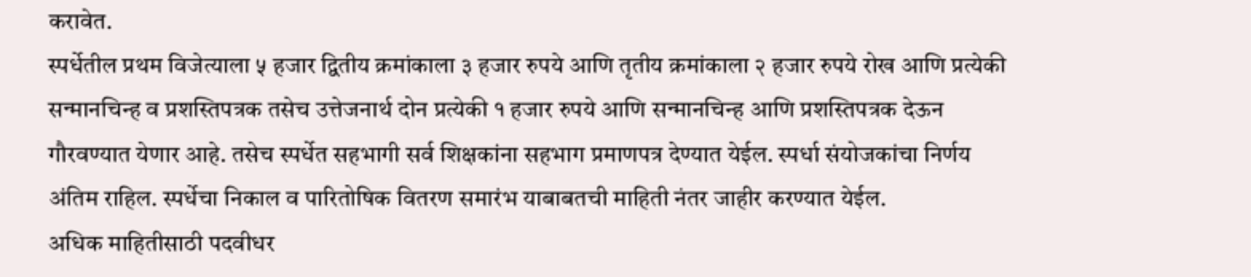करावेत.
स्पर्धेतील प्रथम विजेत्याला ५ हजार द्वितीय क्रमांकाला ३ हजार रुपये आणि तृतीय क्रमांकाला २ हजार रुपये रोख आणि प्रत्येकी सन्मानचिन्ह व प्रशस्तिपत्रक तसेच उत्तेजनार्थ दोन प्रत्येकी १ हजार रुपये आणि सन्मानचिन्ह आणि प्रशस्तिपत्रक देऊन गौरवण्यात येणार आहे. तसेच स्पर्धेत सहभागी सर्व शिक्षकांना सहभाग प्रमाणपत्र देण्यात येईल. स्पर्धा संयोजकांचा निर्णय अंतिम राहिल. स्पर्धेचा निकाल व पारितोषिक वितरण समारंभ याबाबतची माहिती नंतर जाहीर करण्यात येईल.
अधिक माहितीसाठी पदवीधर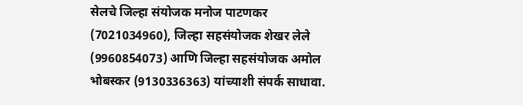सेलचे जिल्हा संयोजक मनोज पाटणकर (7021034960), जिल्हा सहसंयोजक शेखर लेले (9960854073) आणि जिल्हा सहसंयोजक अमोल भोबस्कर (9130336363) यांच्याशी संपर्क साधावा.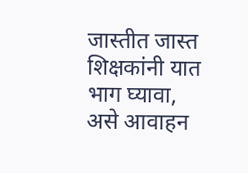जास्तीत जास्त शिक्षकांनी यात भाग घ्यावा, असे आवाहन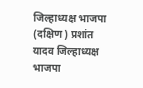जिल्हाध्यक्ष भाजपा (दक्षिण) प्रशांत यादव जिल्हाध्यक्ष भाजपा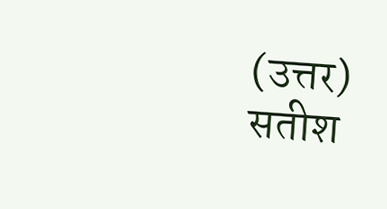(उत्तर) सतीश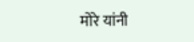मोरे यांनी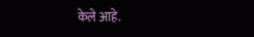केले आहे.